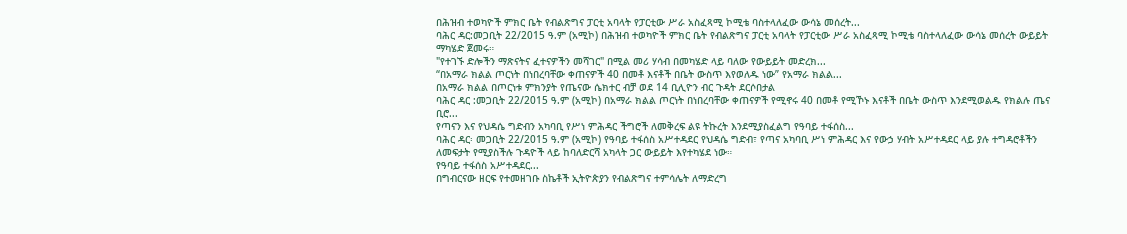በሕዝብ ተወካዮች ምክር ቤት የብልጽግና ፓርቲ አባላት የፓርቲው ሥራ አስፈጻሚ ኮሚቴ ባስተላለፈው ውሳኔ መሰረት...
ባሕር ዳር:መጋቢት 22/2015 ዓ.ም (አሚኮ) በሕዝብ ተወካዮች ምክር ቤት የብልጽግና ፓርቲ አባላት የፓርቲው ሥራ አስፈጻሚ ኮሚቴ ባስተላለፈው ውሳኔ መሰረት ውይይት ማካሄድ ጀመሩ።
"የተገኙ ድሎችን ማጽናትና ፈተናዎችን መሻገር" በሚል መሪ ሃሳብ በመካሄድ ላይ ባለው የውይይት መድረክ...
“በአማራ ክልል ጦርነት በነበረባቸው ቀጠናዎች 40 በመቶ እናቶች በቤት ውስጥ እየወለዱ ነው” የአማራ ክልል...
በአማራ ክልል በጦርነቱ ምክንያት የጤናው ሴክተር ብቻ ወደ 14 ቢሊዮን ብር ጉዳት ደርሶበታል
ባሕር ዳር :መጋቢት 22/2015 ዓ.ም (አሚኮ) በአማራ ክልል ጦርነት በነበረባቸው ቀጠናዎች የሚኖሩ 40 በመቶ የሚኾኑ እናቶች በቤት ውስጥ እንደሚወልዱ የክልሉ ጤና ቢሮ...
የጣናን እና የህዳሴ ግድብን አካባቢ የሥነ ምሕዳር ችግሮች ለመቅረፍ ልዩ ትኩረት እንደሚያስፈልግ የዓባይ ተፋሰስ...
ባሕር ዳር፡ መጋቢት 22/2015 ዓ.ም (አሚኮ) የዓባይ ተፋሰስ አሥተዳደር የህዳሴ ግድብ፣ የጣና አካባቢ ሥነ ምሕዳር እና የውኃ ሃብት አሥተዳደር ላይ ያሉ ተግዳሮቶችን ለመፍታት የሚያስችሉ ጉዳዮች ላይ ከባለድርሻ አካላት ጋር ውይይት እየተካሄደ ነው።
የዓባይ ተፋሰስ አሥተዳደር...
በግብርናው ዘርፍ የተመዘገቡ ስኬቶች ኢትዮጵያን የብልጽግና ተምሳሌት ለማድረግ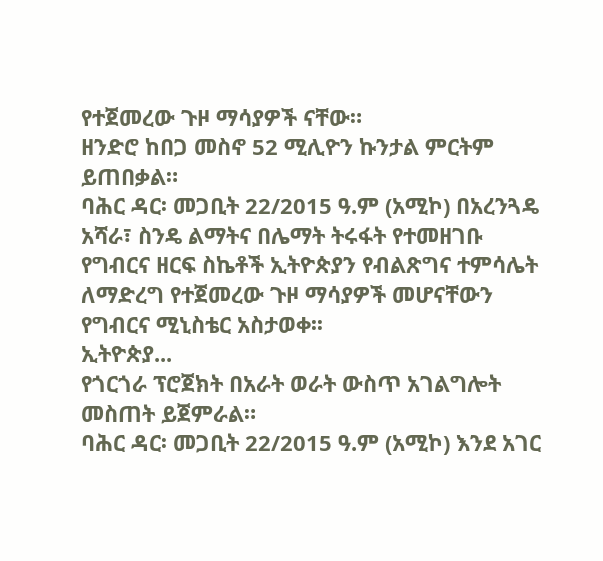የተጀመረው ጉዞ ማሳያዎች ናቸው።
ዘንድሮ ከበጋ መስኖ 52 ሚሊዮን ኩንታል ምርትም ይጠበቃል።
ባሕር ዳር፡ መጋቢት 22/2015 ዓ.ም (አሚኮ) በአረንጓዴ አሻራ፣ ስንዴ ልማትና በሌማት ትሩፋት የተመዘገቡ የግብርና ዘርፍ ስኬቶች ኢትዮጵያን የብልጽግና ተምሳሌት ለማድረግ የተጀመረው ጉዞ ማሳያዎች መሆናቸውን የግብርና ሚኒስቴር አስታወቀ፡፡
ኢትዮጵያ...
የጎርጎራ ፕሮጀክት በአራት ወራት ውስጥ አገልግሎት መስጠት ይጀምራል።
ባሕር ዳር፡ መጋቢት 22/2015 ዓ.ም (አሚኮ) እንደ አገር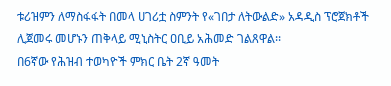ቱሪዝምን ለማስፋፋት በመላ ሀገሪቷ ስምንት የ«ገበታ ለትውልድ» አዳዲስ ፕሮጀክቶች ሊጀመሩ መሆኑን ጠቅላይ ሚኒስትር ዐቢይ አሕመድ ገልጸዋል፡፡
በ6ኛው የሕዝብ ተወካዮች ምክር ቤት 2ኛ ዓመት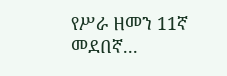የሥራ ዘመን 11ኛ መደበኛ...